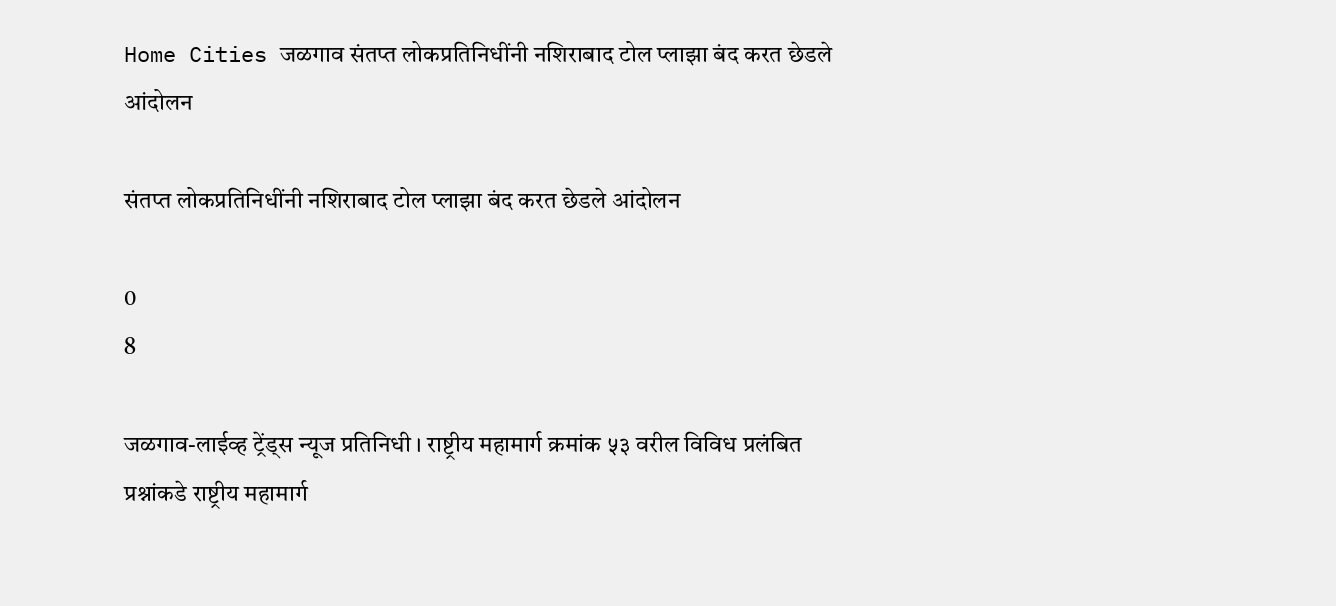Home Cities जळगाव संतप्त लोकप्रतिनिधींनी नशिराबाद टोल प्लाझा बंद करत छेडले आंदोलन

संतप्त लोकप्रतिनिधींनी नशिराबाद टोल प्लाझा बंद करत छेडले आंदोलन

0
8

जळगाव-लाईव्ह ट्रेंड्स न्यूज प्रतिनिधी । राष्ट्रीय महामार्ग क्रमांक ५३ वरील विविध प्रलंबित प्रश्नांकडे राष्ट्रीय महामार्ग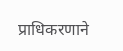प्राधिकरणाने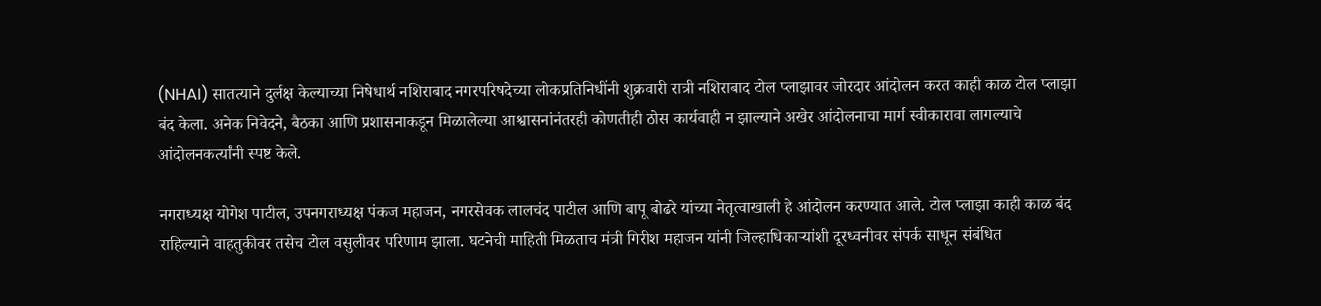(NHAI) सातत्याने दुर्लक्ष केल्याच्या निषेधार्थ नशिराबाद नगरपरिषदेच्या लोकप्रतिनिधींनी शुक्रवारी रात्री नशिराबाद टोल प्लाझावर जोरदार आंदोलन करत काही काळ टोल प्लाझा बंद केला. अनेक निवेदने, बैठका आणि प्रशासनाकडून मिळालेल्या आश्वासनांनंतरही कोणतीही ठोस कार्यवाही न झाल्याने अखेर आंदोलनाचा मार्ग स्वीकारावा लागल्याचे आंदोलनकर्त्यांनी स्पष्ट केले.

नगराध्यक्ष योगेश पाटील, उपनगराध्यक्ष पंकज महाजन, नगरसेवक लालचंद पाटील आणि बापू बोढरे यांच्या नेतृत्वाखाली हे आंदोलन करण्यात आले. टोल प्लाझा काही काळ बंद राहिल्याने वाहतुकीवर तसेच टोल वसुलीवर परिणाम झाला. घटनेची माहिती मिळताच मंत्री गिरीश महाजन यांनी जिल्हाधिकाऱ्यांशी दूरध्वनीवर संपर्क साधून संबंधित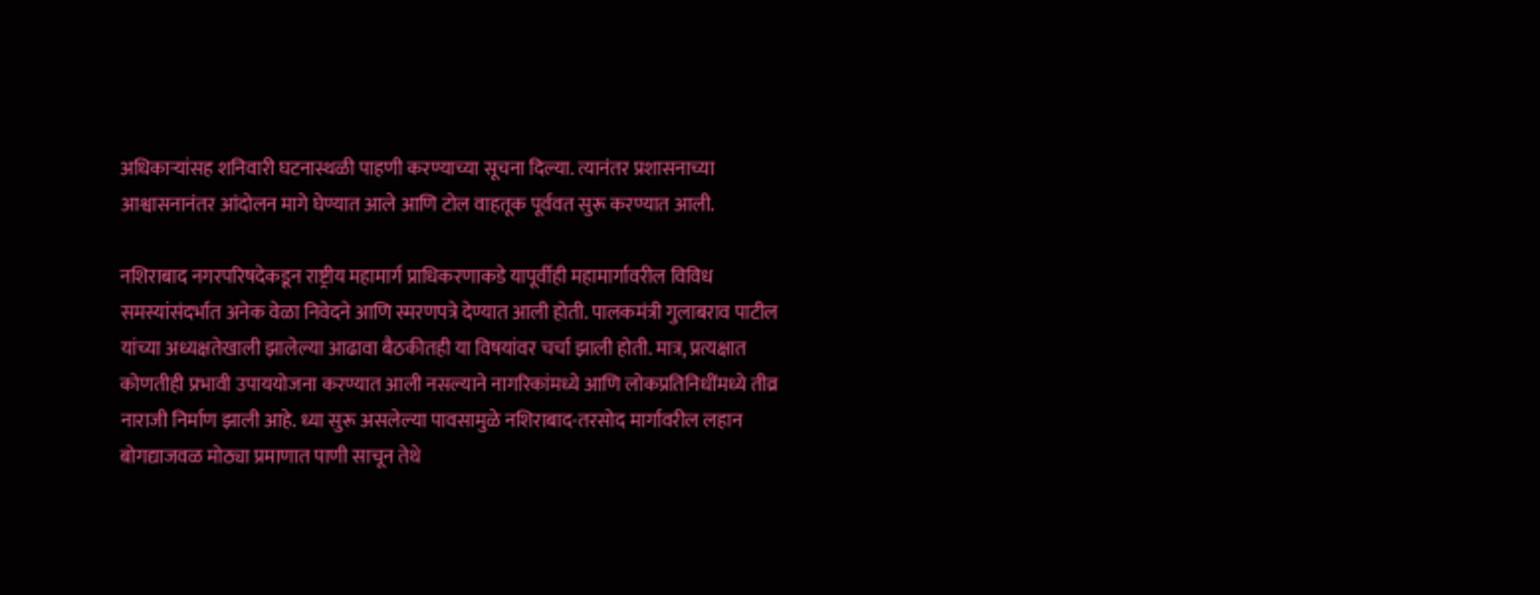अधिकाऱ्यांसह शनिवारी घटनास्थळी पाहणी करण्याच्या सूचना दिल्या. त्यानंतर प्रशासनाच्या आश्वासनानंतर आंदोलन मागे घेण्यात आले आणि टोल वाहतूक पूर्ववत सुरू करण्यात आली.

नशिराबाद नगरपरिषदेकडून राष्ट्रीय महामार्ग प्राधिकरणाकडे यापूर्वीही महामार्गावरील विविध समस्यांसंदर्भात अनेक वेळा निवेदने आणि स्मरणपत्रे देण्यात आली होती. पालकमंत्री गुलाबराव पाटील यांच्या अध्यक्षतेखाली झालेल्या आढावा बैठकीतही या विषयांवर चर्चा झाली होती. मात्र, प्रत्यक्षात कोणतीही प्रभावी उपाययोजना करण्यात आली नसल्याने नागरिकांमध्ये आणि लोकप्रतिनिधींमध्ये तीव्र नाराजी निर्माण झाली आहे. ध्या सुरू असलेल्या पावसामुळे नशिराबाद-तरसोद मार्गावरील लहान बोगद्याजवळ मोठ्या प्रमाणात पाणी साचून तेथे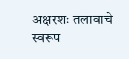अक्षरशः तलावाचे स्वरूप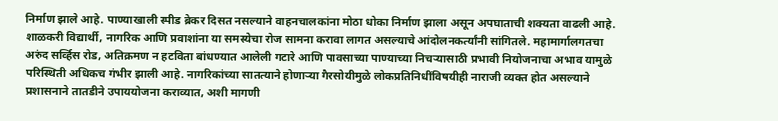निर्माण झाले आहे. पाण्याखाली स्पीड ब्रेकर दिसत नसल्याने वाहनचालकांना मोठा धोका निर्माण झाला असून अपघाताची शक्यता वाढली आहे. शाळकरी विद्यार्थी, नागरिक आणि प्रवाशांना या समस्येचा रोज सामना करावा लागत असल्याचे आंदोलनकर्त्यांनी सांगितले. महामार्गालगतचा अरुंद सर्व्हिस रोड, अतिक्रमण न हटविता बांधण्यात आलेली गटारे आणि पावसाच्या पाण्याच्या निचऱ्यासाठी प्रभावी नियोजनाचा अभाव यामुळे परिस्थिती अधिकच गंभीर झाली आहे. नागरिकांच्या सातत्याने होणाऱ्या गैरसोयीमुळे लोकप्रतिनिधींविषयीही नाराजी व्यक्त होत असल्याने प्रशासनाने तातडीने उपाययोजना कराव्यात, अशी मागणी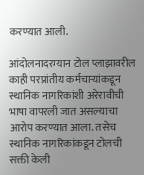करण्यात आली.

आंदोलनादरम्यान टोल प्लाझावरील काही परप्रांतीय कर्मचाऱ्यांकडून स्थानिक नागरिकांशी अरेरावीची भाषा वापरली जात असल्याचा आरोप करण्यात आला. तसेच स्थानिक नागरिकांकडून टोलची सक्ती केली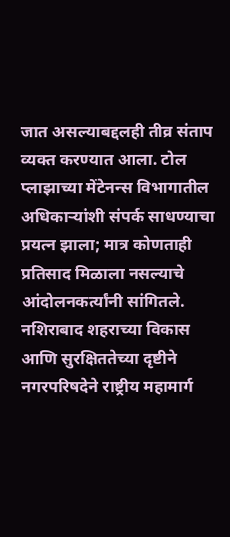जात असल्याबद्दलही तीव्र संताप व्यक्त करण्यात आला. टोल प्लाझाच्या मेंटेनन्स विभागातील अधिकाऱ्यांशी संपर्क साधण्याचा प्रयत्न झाला; मात्र कोणताही प्रतिसाद मिळाला नसल्याचे आंदोलनकर्त्यांनी सांगितले. नशिराबाद शहराच्या विकास आणि सुरक्षिततेच्या दृष्टीने नगरपरिषदेने राष्ट्रीय महामार्ग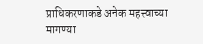प्राधिकरणाकडे अनेक महत्त्वाच्या मागण्या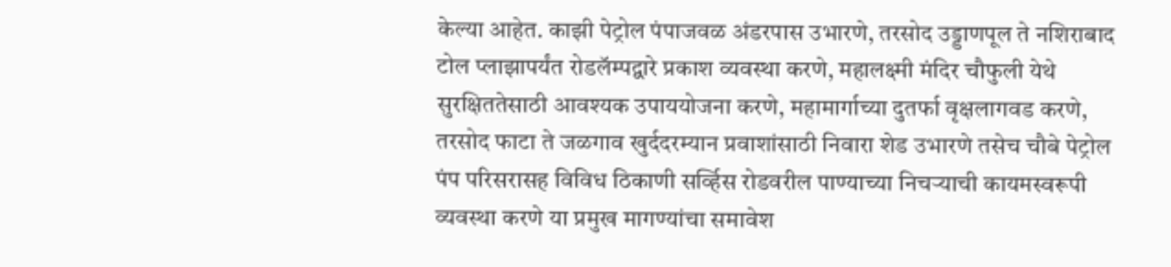केल्या आहेत. काझी पेट्रोल पंपाजवळ अंडरपास उभारणे, तरसोद उड्डाणपूल ते नशिराबाद टोल प्लाझापर्यंत रोडलॅम्पद्वारे प्रकाश व्यवस्था करणे, महालक्ष्मी मंदिर चौफुली येथे सुरक्षिततेसाठी आवश्यक उपाययोजना करणे, महामार्गाच्या दुतर्फा वृक्षलागवड करणे, तरसोद फाटा ते जळगाव खुर्ददरम्यान प्रवाशांसाठी निवारा शेड उभारणे तसेच चौबे पेट्रोल पंप परिसरासह विविध ठिकाणी सर्व्हिस रोडवरील पाण्याच्या निचऱ्याची कायमस्वरूपी व्यवस्था करणे या प्रमुख मागण्यांचा समावेश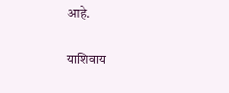आहे.

याशिवाय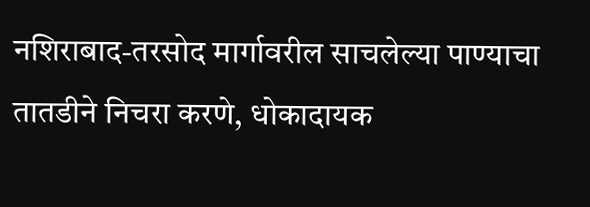नशिराबाद-तरसोद मार्गावरील साचलेल्या पाण्याचा तातडीने निचरा करणे, धोकादायक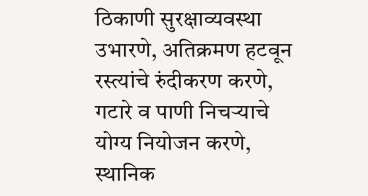ठिकाणी सुरक्षाव्यवस्था उभारणे, अतिक्रमण हटवून रस्त्यांचे रुंदीकरण करणे, गटारे व पाणी निचऱ्याचे योग्य नियोजन करणे, स्थानिक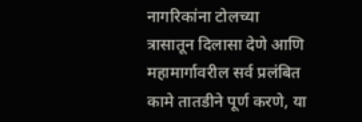नागरिकांना टोलच्या त्रासातून दिलासा देणे आणि महामार्गावरील सर्व प्रलंबित कामे तातडीने पूर्ण करणे, या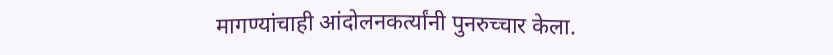मागण्यांचाही आंदोलनकर्त्यांनी पुनरुच्चार केला.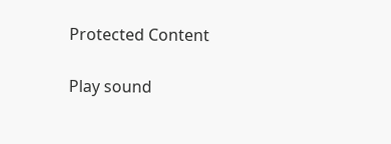Protected Content

Play sound